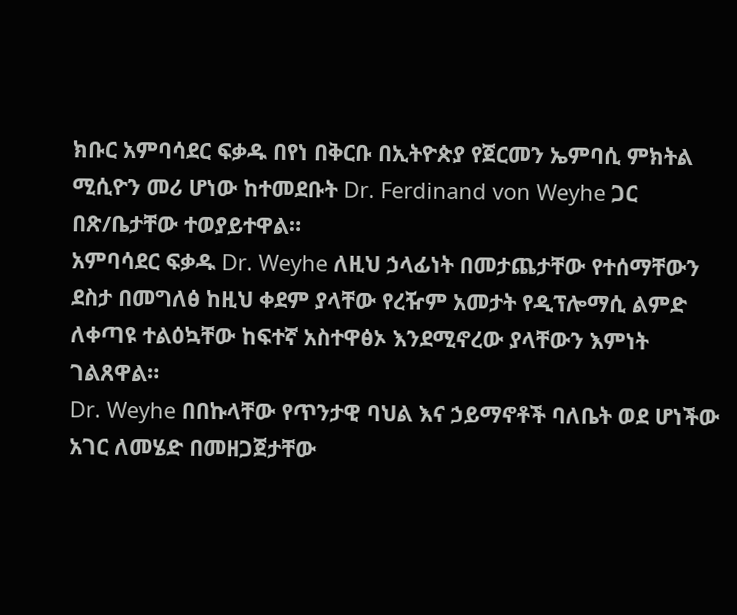ክቡር አምባሳደር ፍቃዱ በየነ በቅርቡ በኢትዮጵያ የጀርመን ኤምባሲ ምክትል ሚሲዮን መሪ ሆነው ከተመደቡት Dr. Ferdinand von Weyhe ጋር በጽ/ቤታቸው ተወያይተዋል።
አምባሳደር ፍቃዱ Dr. Weyhe ለዚህ ኃላፊነት በመታጨታቸው የተሰማቸውን ደስታ በመግለፅ ከዚህ ቀደም ያላቸው የረዥም አመታት የዲፕሎማሲ ልምድ ለቀጣዩ ተልዕኳቸው ከፍተኛ አስተዋፅኦ እንደሚኖረው ያላቸውን እምነት ገልጸዋል።
Dr. Weyhe በበኩላቸው የጥንታዊ ባህል እና ኃይማኖቶች ባለቤት ወደ ሆነችው አገር ለመሄድ በመዘጋጀታቸው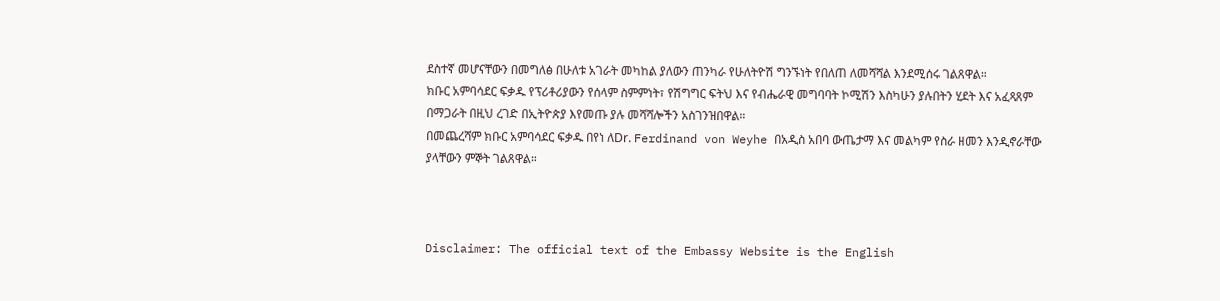ደስተኛ መሆናቸውን በመግለፅ በሁለቱ አገራት መካከል ያለውን ጠንካራ የሁለትዮሽ ግንኙነት የበለጠ ለመሻሻል እንደሚሰሩ ገልጸዋል።
ክቡር አምባሳደር ፍቃዱ የፕሪቶሪያውን የሰላም ስምምነት፣ የሽግግር ፍትህ እና የብሔራዊ መግባባት ኮሚሽን እስካሁን ያሉበትን ሂደት እና አፈጻጸም በማጋራት በዚህ ረገድ በኢትዮጵያ እየመጡ ያሉ መሻሻሎችን አስገንዝበዋል።
በመጨረሻም ክቡር አምባሳደር ፍቃዱ በየነ ለDr. Ferdinand von Weyhe በአዲስ አበባ ውጤታማ እና መልካም የስራ ዘመን እንዲኖራቸው ያላቸውን ምኞት ገልጸዋል።



Disclaimer: The official text of the Embassy Website is the English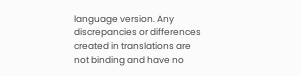language version. Any discrepancies or differences created in translations are not binding and have no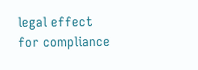legal effect for compliance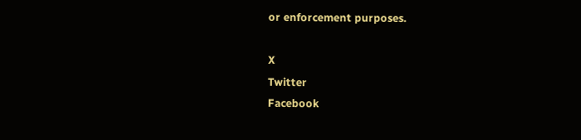or enforcement purposes.

X
Twitter
Facebook